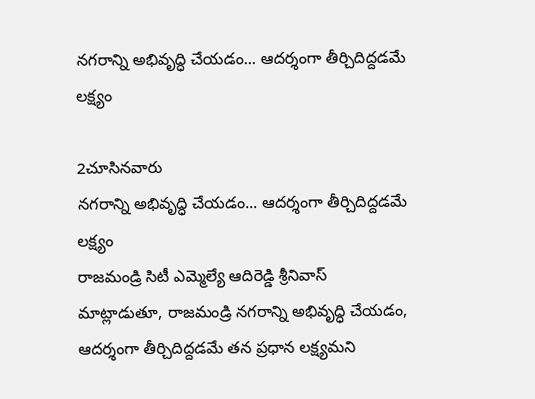నగరాన్ని అభివృద్ధి చేయడం... ఆదర్శంగా తీర్చిదిద్దడమే లక్ష్యం

2చూసినవారు
నగరాన్ని అభివృద్ధి చేయడం... ఆదర్శంగా తీర్చిదిద్దడమే లక్ష్యం
రాజమండ్రి సిటీ ఎమ్మెల్యే ఆదిరెడ్డి శ్రీనివాస్ మాట్లాడుతూ, రాజమండ్రి నగరాన్ని అభివృద్ధి చేయడం, ఆదర్శంగా తీర్చిదిద్దడమే తన ప్రధాన లక్ష్యమని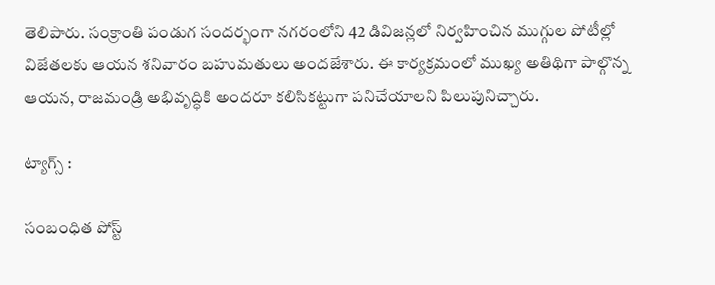తెలిపారు. సంక్రాంతి పండుగ సందర్భంగా నగరంలోని 42 డివిజన్లలో నిర్వహించిన ముగ్గుల పోటీల్లో విజేతలకు ఆయన శనివారం బహుమతులు అందజేశారు. ఈ కార్యక్రమంలో ముఖ్య అతిథిగా పాల్గొన్న ఆయన, రాజమండ్రి అభివృద్ధికి అందరూ కలిసికట్టుగా పనిచేయాలని పిలుపునిచ్చారు.

ట్యాగ్స్ :

సంబంధిత పోస్ట్